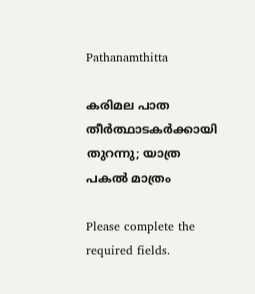Pathanamthitta

കരിമല പാത തീര്‍ത്ഥാടകര്‍ക്കായി തുറന്നു; യാത്ര പകല്‍ മാത്രം

Please complete the required fields.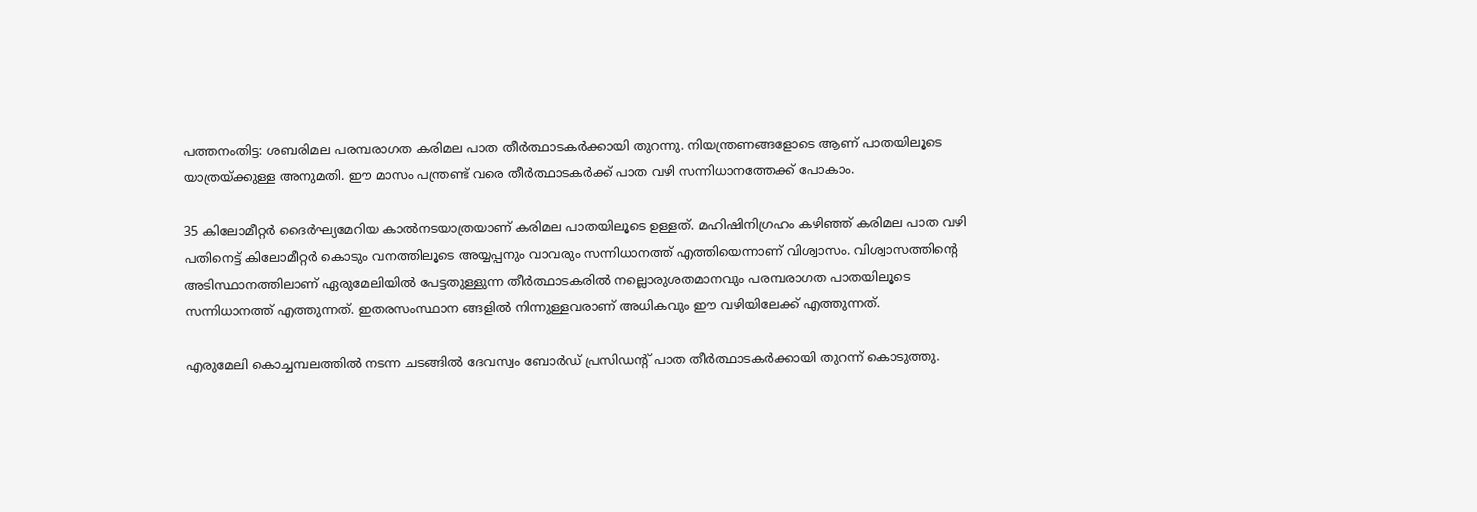പത്തനംതിട്ട: ശബരിമല പരമ്പരാഗത കരിമല പാത തീര്‍ത്ഥാടകര്‍ക്കായി തുറന്നു. നിയന്ത്രണങ്ങളോടെ ആണ് പാതയിലൂടെ യാത്രയ്ക്കുള്ള അനുമതി. ഈ മാസം പന്ത്രണ്ട് വരെ തീർത്ഥാടകർക്ക് പാത വഴി സന്നിധാനത്തേക്ക് പോകാം.

35 കിലോമീറ്റർ ദൈര്‍ഘ്യമേറിയ കാല്‍നടയാത്രയാണ് കരിമല പാതയിലൂടെ ഉള്ളത്. മഹിഷിനിഗ്രഹം കഴിഞ്ഞ് കരിമല പാത വഴി  പതിനെട്ട് കിലോമീറ്റര്‍ കൊടും വനത്തിലൂടെ അയ്യപ്പനും വാവരും സന്നിധാനത്ത് എത്തിയെന്നാണ് വിശ്വാസം. വിശ്വാസത്തിന്‍റെ അടിസ്ഥാനത്തിലാണ് ഏരുമേലിയില്‍ പേട്ടതുള്ളുന്ന തീര്‍ത്ഥാടകരില്‍ നല്ലൊരുശതമാനവും പരമ്പരാഗത പാതയിലൂടെ സന്നിധാനത്ത് എത്തുന്നത്. ഇതരസംസ്ഥാന ങ്ങളില്‍ നിന്നുള്ളവരാണ് അധികവും ഈ വഴിയിലേക്ക് എത്തുന്നത്.

എരുമേലി കൊച്ചമ്പലത്തില്‍ നടന്ന ചടങ്ങില്‍ ദേവസ്വം ബോര്‍ഡ് പ്രസിഡന്‍റ് പാത തീര്‍ത്ഥാടകര്‍ക്കായി തുറന്ന് കൊടുത്തു.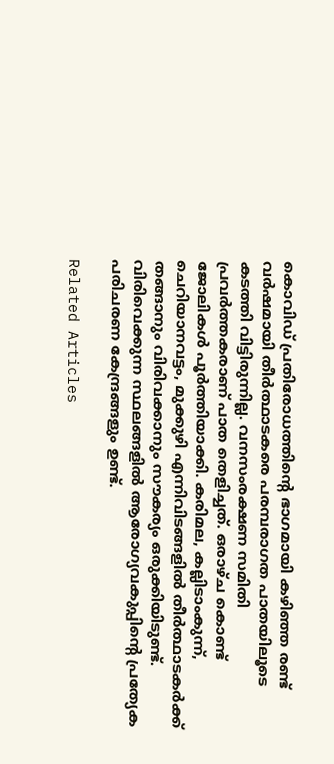കൊവിഡ് പ്രതിരോധത്തിന്‍റെ ഭാഗമായി കഴിഞ്ഞ രണ്ട് വര്‍ഷമായി തീര്‍ത്ഥാടകരെ പരമ്പരാഗത പാതയിലൂടെ കടത്തി വിട്ടിരുന്നില്ല. വനസംരക്ഷണ സമിതി പ്രവര്‍ത്തകരാണ് പാത തെളിച്ചത്. ഒരാഴ്ച കൊണ്ട് ജോലികള്‍ പൂര്‍ത്തിയാക്കി. കരിമല, കല്ലിടാംകുന്ന്, ചെറിയാനവട്ടം, മുക്കുഴി എന്നിവിടങ്ങളില്‍ തീര്‍ത്ഥാടകര്‍ക്ക് തങ്ങാനും വിരിവക്കാനും സൗകര്യം ഒരുക്കിയിടുണ്ട്. വിരിവെക്കുന്ന സ്ഥലങ്ങളില്‍ ആരോഗ്യവകുപ്പിന്‍റെ പ്രത്യേക പരിചരണ കേന്ദ്രങ്ങളും ഉണ്ട്.

Related Articles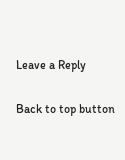Leave a Reply

Back to top button